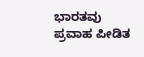ಭಾರತವು ಪ್ರವಾಹ ಪೀಡಿತ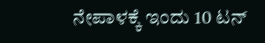ನೇಪಾಳಕ್ಕೆ ಇಂದು 10 ಟನ್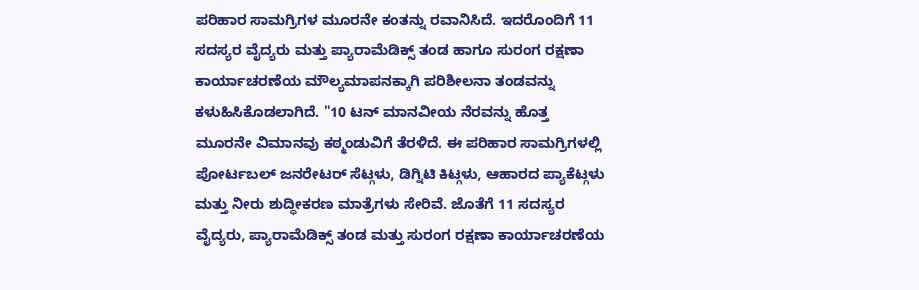ಪರಿಹಾರ ಸಾಮಗ್ರಿಗಳ ಮೂರನೇ ಕಂತನ್ನು ರವಾನಿಸಿದೆ. ಇದರೊಂದಿಗೆ 11 ಸದಸ್ಯರ ವೈದ್ಯರು ಮತ್ತು ಪ್ಯಾರಾಮೆಡಿಕ್ಸ್ ತಂಡ ಹಾಗೂ ಸುರಂಗ ರಕ್ಷಣಾ ಕಾರ್ಯಾಚರಣೆಯ ಮೌಲ್ಯಮಾಪನಕ್ಕಾಗಿ ಪರಿಶೀಲನಾ ತಂಡವನ್ನು ಕಳುಹಿಸಿಕೊಡಲಾಗಿದೆ. "10 ಟನ್ ಮಾನವೀಯ ನೆರವನ್ನು ಹೊತ್ತ ಮೂರನೇ ವಿಮಾನವು ಕಠ್ಮಂಡುವಿಗೆ ತೆರಳಿದೆ. ಈ ಪರಿಹಾರ ಸಾಮಗ್ರಿಗಳಲ್ಲಿ ಪೋರ್ಟಬಲ್ ಜನರೇಟರ್ ಸೆಟ್ಗಳು, ಡಿಗ್ನಿಟಿ ಕಿಟ್ಗಳು, ಆಹಾರದ ಪ್ಯಾಕೆಟ್ಗಳು ಮತ್ತು ನೀರು ಶುದ್ಧೀಕರಣ ಮಾತ್ರೆಗಳು ಸೇರಿವೆ. ಜೊತೆಗೆ 11 ಸದಸ್ಯರ ವೈದ್ಯರು, ಪ್ಯಾರಾಮೆಡಿಕ್ಸ್ ತಂಡ ಮತ್ತು ಸುರಂಗ ರಕ್ಷಣಾ ಕಾರ್ಯಾಚರಣೆಯ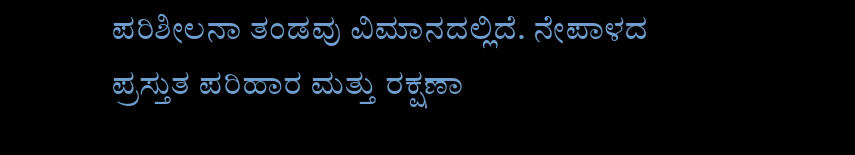ಪರಿಶೀಲನಾ ತಂಡವು ವಿಮಾನದಲ್ಲಿದೆ. ನೇಪಾಳದ ಪ್ರಸ್ತುತ ಪರಿಹಾರ ಮತ್ತು ರಕ್ಷಣಾ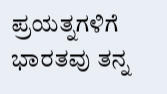ಪ್ರಯತ್ನಗಳಿಗೆ ಭಾರತವು ತನ್ನ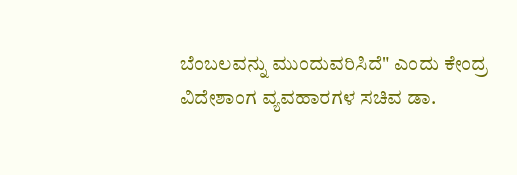ಬೆಂಬಲವನ್ನು ಮುಂದುವರಿಸಿದೆ" ಎಂದು ಕೇಂದ್ರ ವಿದೇಶಾಂಗ ವ್ಯವಹಾರಗಳ ಸಚಿವ ಡಾ.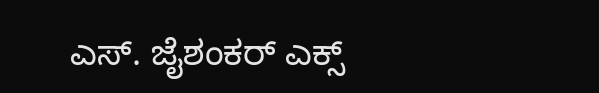ಎಸ್. ಜೈಶಂಕರ್ ಎಕ್ಸ್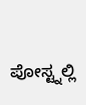ಪೋಸ್ಟ್ನಲ್ಲಿ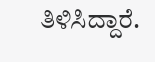ತಿಳಿಸಿದ್ದಾರೆ.